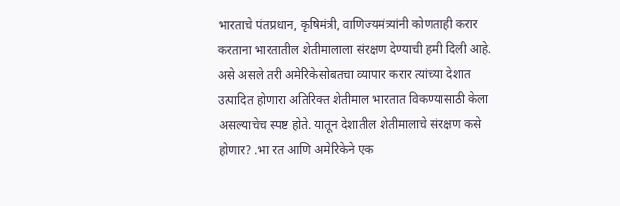भारताचे पंतप्रधान, कृषिमंत्री, वाणिज्यमंत्र्यांनी कोणताही करार करताना भारतातील शेतीमालाला संरक्षण देण्याची हमी दिली आहे. असे असले तरी अमेरिकेसोबतचा व्यापार करार त्यांच्या देशात उत्पादित होणारा अतिरिक्त शेतीमाल भारतात विकण्यासाठी केला असल्याचेच स्पष्ट होते. यातून देशातील शेतीमालाचे संरक्षण कसे होणार? .भा रत आणि अमेरिकेने एक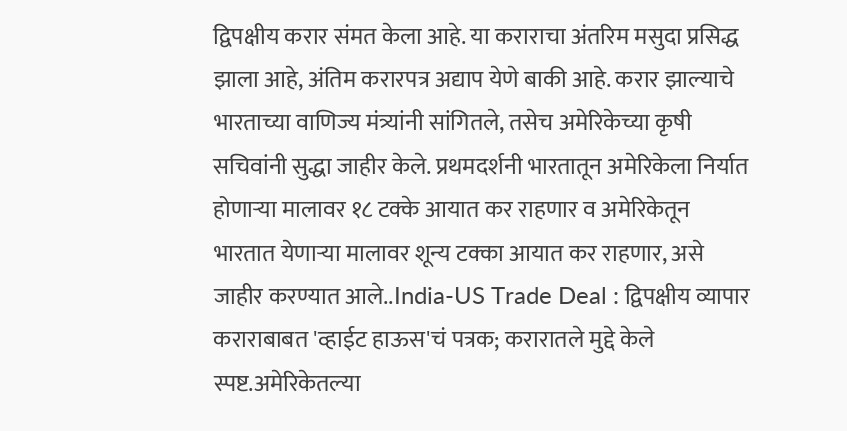द्विपक्षीय करार संमत केला आहे. या कराराचा अंतरिम मसुदा प्रसिद्ध झाला आहे, अंतिम करारपत्र अद्याप येणे बाकी आहे. करार झाल्याचे भारताच्या वाणिज्य मंत्र्यांनी सांगितले, तसेच अमेरिकेच्या कृषी सचिवांनी सुद्धा जाहीर केले. प्रथमदर्शनी भारतातून अमेरिकेला निर्यात होणाऱ्या मालावर १८ टक्के आयात कर राहणार व अमेरिकेतून भारतात येणाऱ्या मालावर शून्य टक्का आयात कर राहणार, असे जाहीर करण्यात आले..India-US Trade Deal : द्विपक्षीय व्यापार कराराबाबत 'व्हाईट हाऊस'चं पत्रक; करारातले मुद्दे केले स्पष्ट.अमेरिकेतल्या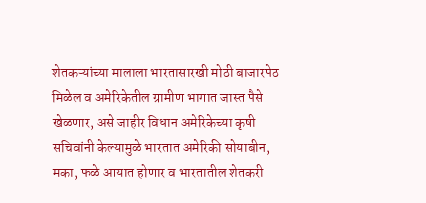शेतकऱ्यांच्या मालाला भारतासारखी मोठी बाजारपेठ मिळेल व अमेरिकेतील ग्रामीण भागात जास्त पैसे खेळणार, असे जाहीर विधान अमेरिकेच्या कृषी सचिवांनी केल्यामुळे भारतात अमेरिकी सोयाबीन, मका, फळे आयात होणार व भारतातील शेतकरी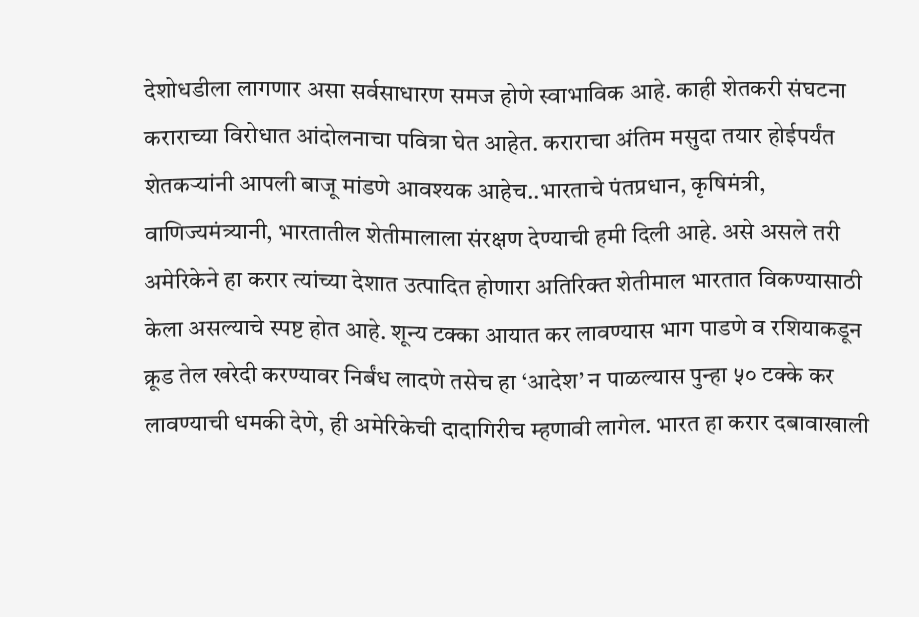देशोधडीला लागणार असा सर्वसाधारण समज होणे स्वाभाविक आहे. काही शेतकरी संघटना कराराच्या विरोधात आंदोलनाचा पवित्रा घेत आहेत. कराराचा अंतिम मसुदा तयार होईपर्यंत शेतकऱ्यांनी आपली बाजू मांडणे आवश्यक आहेच..भारताचे पंतप्रधान, कृषिमंत्री, वाणिज्यमंत्र्यानी, भारतातील शेतीमालाला संरक्षण देण्याची हमी दिली आहे. असे असले तरी अमेरिकेने हा करार त्यांच्या देशात उत्पादित होणारा अतिरिक्त शेतीमाल भारतात विकण्यासाठी केला असल्याचे स्पष्ट होत आहे. शून्य टक्का आयात कर लावण्यास भाग पाडणे व रशियाकडून क्रूड तेल खरेदी करण्यावर निर्बंध लादणे तसेच हा ‘आदेश’ न पाळल्यास पुन्हा ५० टक्के कर लावण्याची धमकी देणे, ही अमेरिकेची दादागिरीच म्हणावी लागेल. भारत हा करार दबावाखाली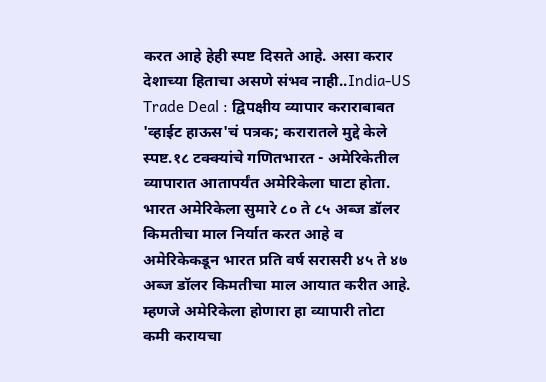करत आहे हेही स्पष्ट दिसते आहे. असा करार देशाच्या हिताचा असणे संभव नाही..India-US Trade Deal : द्विपक्षीय व्यापार कराराबाबत 'व्हाईट हाऊस'चं पत्रक; करारातले मुद्दे केले स्पष्ट.१८ टक्क्यांचे गणितभारत - अमेरिकेतील व्यापारात आतापर्यंत अमेरिकेला घाटा होता. भारत अमेरिकेला सुमारे ८० ते ८५ अब्ज डॉलर किमतीचा माल निर्यात करत आहे व अमेरिकेकडून भारत प्रति वर्ष सरासरी ४५ ते ४७ अब्ज डॉलर किमतीचा माल आयात करीत आहे. म्हणजे अमेरिकेला होणारा हा व्यापारी तोटा कमी करायचा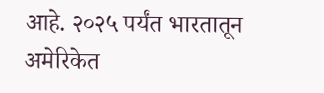आहे. २०२५ पर्यंत भारतातून अमेरिकेत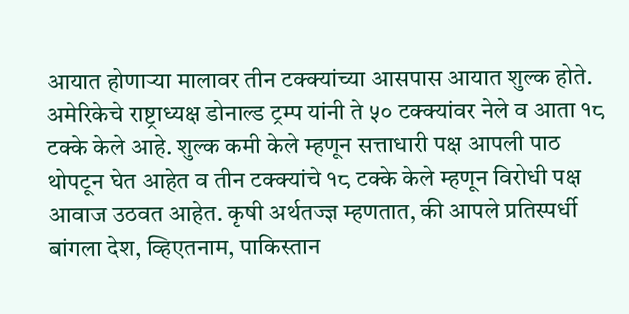आयात होणाऱ्या मालावर तीन टक्क्यांच्या आसपास आयात शुल्क होते. अमेरिकेचे राष्ट्राध्यक्ष डोनाल्ड ट्रम्प यांनी ते ५० टक्क्यांवर नेले व आता १८ टक्के केले आहे. शुल्क कमी केले म्हणून सत्ताधारी पक्ष आपली पाठ थोपटून घेत आहेत व तीन टक्क्यांचे १८ टक्के केले म्हणून विरोधी पक्ष आवाज उठवत आहेत. कृषी अर्थतज्ज्ञ म्हणतात, की आपले प्रतिस्पर्धी बांगला देश, व्हिएतनाम, पाकिस्तान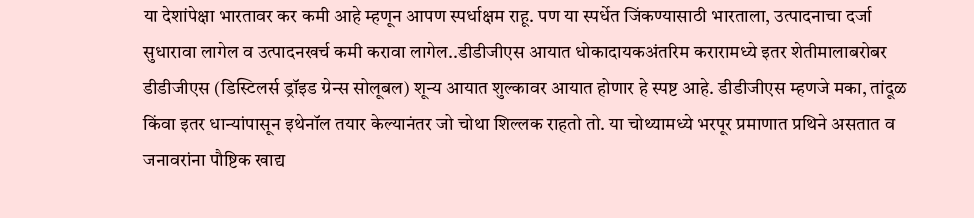या देशांपेक्षा भारतावर कर कमी आहे म्हणून आपण स्पर्धाक्षम राहू. पण या स्पर्धेत जिंकण्यासाठी भारताला, उत्पादनाचा दर्जा सुधारावा लागेल व उत्पादनखर्च कमी करावा लागेल..डीडीजीएस आयात धोकादायकअंतरिम करारामध्ये इतर शेतीमालाबरोबर डीडीजीएस (डिस्टिलर्स ड्रॉइड ग्रेन्स सोलूबल) शून्य आयात शुल्कावर आयात होणार हे स्पष्ट आहे. डीडीजीएस म्हणजे मका, तांदूळ किंवा इतर धान्यांपासून इथेनॉल तयार केल्यानंतर जो चोथा शिल्लक राहतो तो. या चोथ्यामध्ये भरपूर प्रमाणात प्रथिने असतात व जनावरांना पौष्टिक खाद्य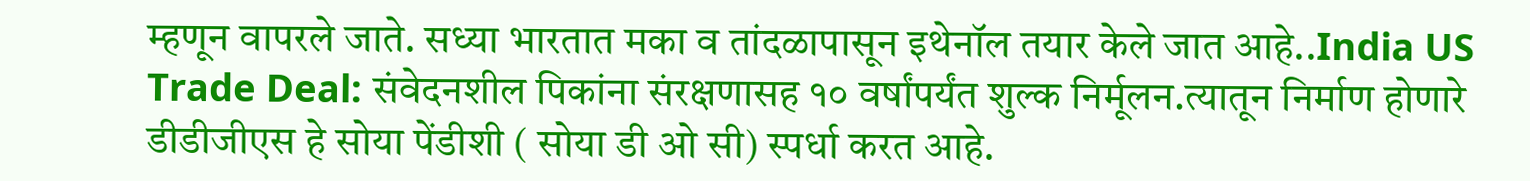म्हणून वापरले जाते. सध्या भारतात मका व तांदळापासून इथेनॉल तयार केले जात आहे..India US Trade Deal: संवेदनशील पिकांना संरक्षणासह १० वर्षांपर्यंत शुल्क निर्मूलन.त्यातून निर्माण होणारे डीडीजीएस हे सोया पेंडीशी ( सोया डी ओ सी) स्पर्धा करत आहे.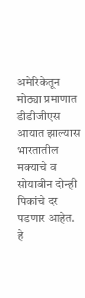अमेरिकेतून मोठ्या प्रमाणात डीडीजीएस आयात झाल्यास भारतातील मक्याचे व सोयाबीन दोन्ही पिकांचे दर पडणार आहेत. हे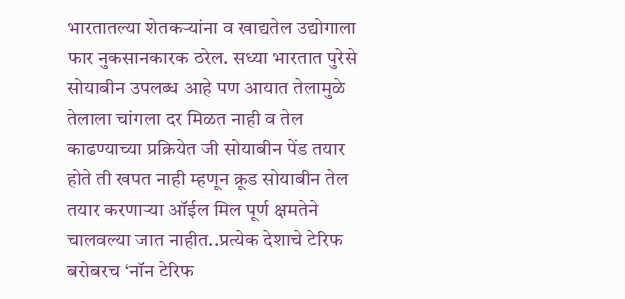भारतातल्या शेतकऱ्यांना व खाद्यतेल उद्योगाला फार नुकसानकारक ठरेल. सध्या भारतात पुरेसे सोयाबीन उपलब्ध आहे पण आयात तेलामुळे तेलाला चांगला दर मिळत नाही व तेल काढण्याच्या प्रक्रियेत जी सोयाबीन पेंड तयार होते ती खपत नाही म्हणून क्रूड सोयाबीन तेल तयार करणाऱ्या ऑईल मिल पूर्ण क्षमतेने चालवल्या जात नाहीत..प्रत्येक देशाचे टेरिफ बरोबरच ‘नॉन टेरिफ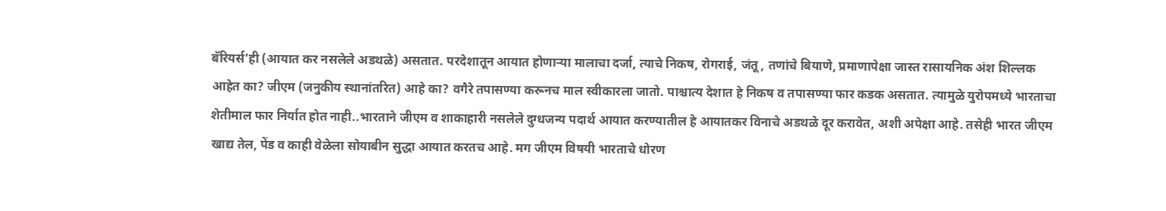बॅरियर्स’ही (आयात कर नसलेले अडथळे) असतात. परदेशातून आयात होणाऱ्या मालाचा दर्जा, त्याचे निकष, रोगराई, जंतू, तणांचे बियाणे, प्रमाणापेक्षा जास्त रासायनिक अंश शिल्लक आहेत का? जीएम (जनुकीय स्थानांतरित) आहे का? वगैरे तपासण्या करूनच माल स्वीकारला जातो. पाश्चात्य देशात हे निकष व तपासण्या फार कडक असतात. त्यामुळे युरोपमध्ये भारताचा शेतीमाल फार निर्यात होत नाही..भारताने जीएम व शाकाहारी नसलेले दुग्धजन्य पदार्थ आयात करण्यातील हे आयातकर विनाचे अडथळे दूर करावेत, अशी अपेक्षा आहे. तसेही भारत जीएम खाद्य तेल, पेंड व काही वेळेला सोयाबीन सुद्धा आयात करतच आहे. मग जीएम विषयी भारताचे धोरण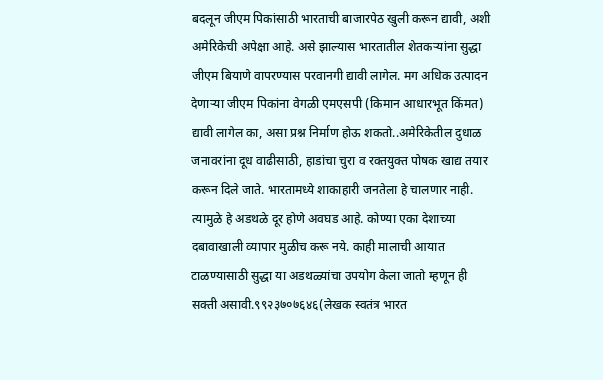बदलून जीएम पिकांसाठी भारताची बाजारपेठ खुली करून द्यावी, अशी अमेरिकेची अपेक्षा आहे. असे झाल्यास भारतातील शेतकऱ्यांना सुद्धा जीएम बियाणे वापरण्यास परवानगी द्यावी लागेल. मग अधिक उत्पादन देणाऱ्या जीएम पिकांना वेगळी एमएसपी (किमान आधारभूत किंमत) द्यावी लागेल का, असा प्रश्न निर्माण होऊ शकतो..अमेरिकेतील दुधाळ जनावरांना दूध वाढीसाठी, हाडांचा चुरा व रक्तयुक्त पोषक खाद्य तयार करून दिले जाते. भारतामध्ये शाकाहारी जनतेला हे चालणार नाही. त्यामुळे हे अडथळे दूर होणे अवघड आहे. कोण्या एका देशाच्या दबावाखाली व्यापार मुळीच करू नये. काही मालाची आयात टाळण्यासाठी सुद्धा या अडथळ्यांचा उपयोग केला जातो म्हणून ही सक्ती असावी.९९२३७०७६४६(लेखक स्वतंत्र भारत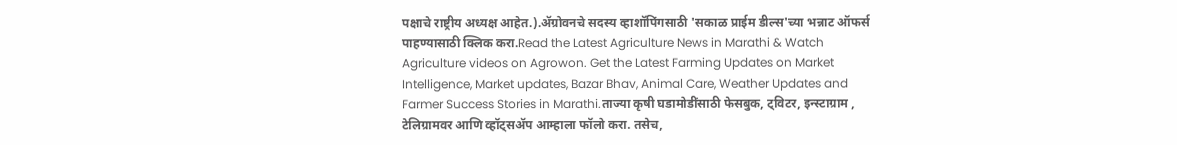पक्षाचे राष्ट्रीय अध्यक्ष आहेत.).ॲग्रोवनचे सदस्य व्हाशॉपिंगसाठी 'सकाळ प्राईम डील्स'च्या भन्नाट ऑफर्स पाहण्यासाठी क्लिक करा.Read the Latest Agriculture News in Marathi & Watch Agriculture videos on Agrowon. Get the Latest Farming Updates on Market Intelligence, Market updates, Bazar Bhav, Animal Care, Weather Updates and Farmer Success Stories in Marathi.ताज्या कृषी घडामोडींसाठी फेसबुक, ट्विटर, इन्स्टाग्राम , टेलिग्रामवर आणि व्हॉट्सॲप आम्हाला फॉलो करा. तसेच,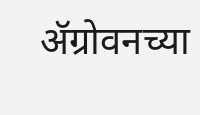ॲग्रोवनच्या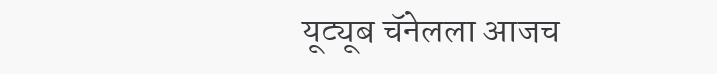यूट्यूब चॅनेलला आजच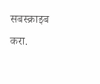सबस्क्राइब करा.